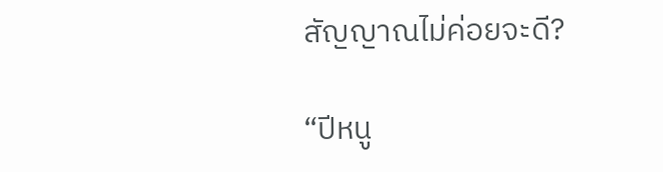สัญญาณไม่ค่อยจะดี?

“ปีหนู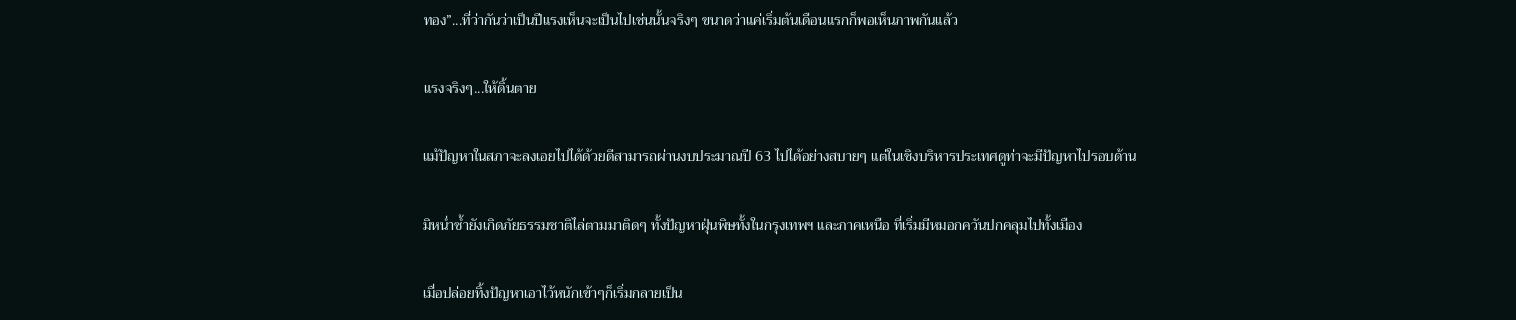ทอง”...ที่ว่ากันว่าเป็นปีแรงเห็นจะเป็นไปเช่นนั้นจริงๆ ขนาดว่าแค่เริ่มต้นเดือนแรกก็พอเห็นภาพกันแล้ว

แรงจริงๆ...ให้ดิ้นตาย

แม้ปัญหาในสภาจะลงเอยไปได้ด้วยดีสามารถผ่านงบประมาณปี 63 ไปได้อย่างสบายๆ แต่ในเชิงบริหารประเทศดูท่าจะมีปัญหาไปรอบด้าน

มิหน่ำซ้ำยังเกิดภัยธรรมชาติไล่ตามมาติดๆ ทั้งปัญหาฝุ่นพิษทั้งในกรุงเทพฯ และภาคเหนือ ที่เริ่มมีหมอกควันปกคลุมไปทั้งเมือง

เมื่อปล่อยทิ้งปัญหาเอาไว้หนักเข้าๆก็เริ่มกลายเป็น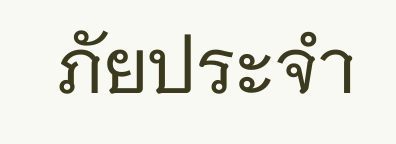ภัยประจำ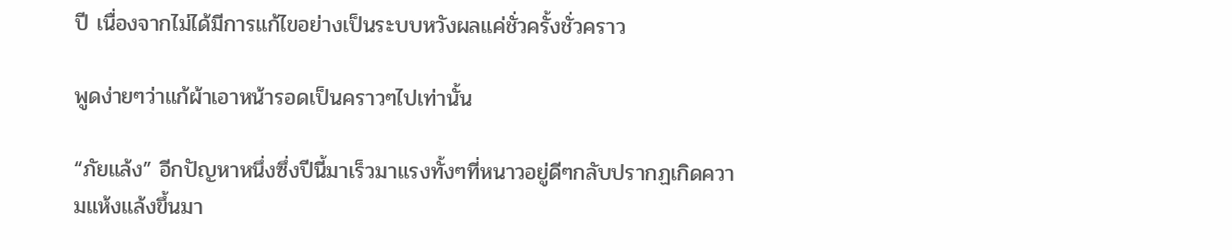ปี เนื่องจากไม่ได้มีการแก้ไขอย่างเป็นระบบหวังผลแค่ชั่วครั้งชั่วคราว

พูดง่ายๆว่าแก้ผ้าเอาหน้ารอดเป็นคราวๆไปเท่านั้น

“ภัยแล้ง” อีกปัญหาหนึ่งซึ่งปีนี้มาเร็วมาแรงทั้งๆที่หนาวอยู่ดีๆกลับปรากฏเกิดความแห้งแล้งขึ้นมา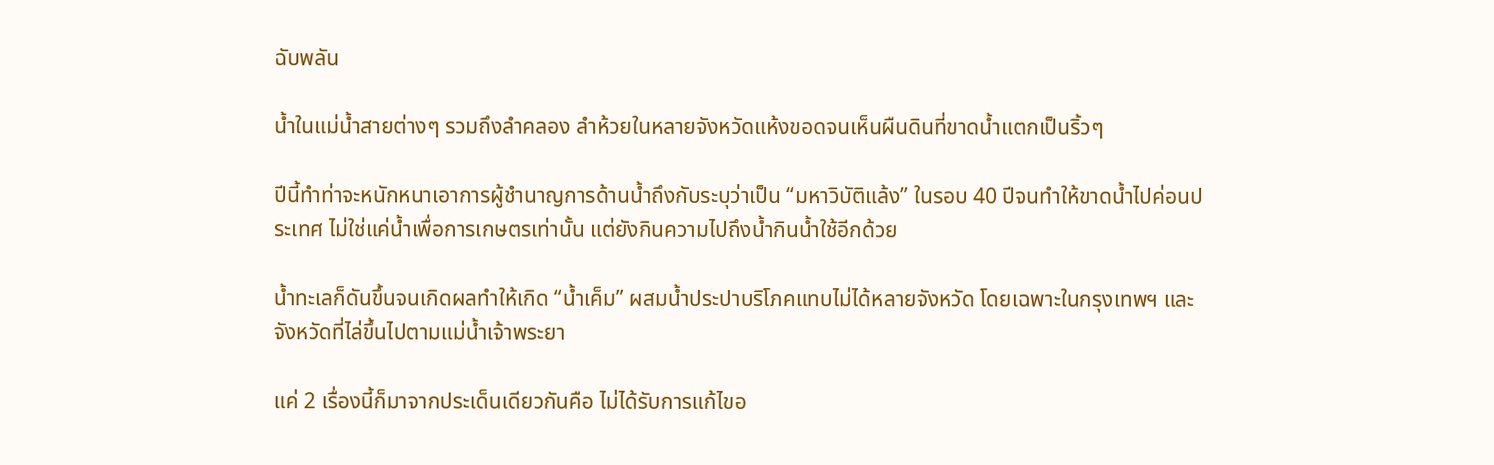ฉับพลัน

น้ำในแม่น้ำสายต่างๆ รวมถึงลำคลอง ลำห้วยในหลายจังหวัดแห้งขอดจนเห็นผืนดินที่ขาดน้ำแตกเป็นริ้วๆ

ปีนี้ทำท่าจะหนักหนาเอาการผู้ชำนาญการด้านน้ำถึงกับระบุว่าเป็น “มหาวิบัติแล้ง” ในรอบ 40 ปีจนทำให้ขาดน้ำไปค่อนประเทศ ไม่ใช่แค่น้ำเพื่อการเกษตรเท่านั้น แต่ยังกินความไปถึงน้ำกินน้ำใช้อีกด้วย

น้ำทะเลก็ดันขึ้นจนเกิดผลทำให้เกิด “น้ำเค็ม” ผสมน้ำประปาบริโภคแทบไม่ได้หลายจังหวัด โดยเฉพาะในกรุงเทพฯ และจังหวัดที่ไล่ขึ้นไปตามแม่น้ำเจ้าพระยา

แค่ 2 เรื่องนี้ก็มาจากประเด็นเดียวกันคือ ไม่ได้รับการแก้ไขอ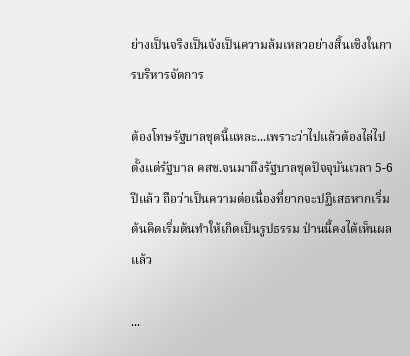ย่างเป็นจริงเป็นจังเป็นความล้มเหลวอย่างสิ้นเชิงในการบริหารจัดการ

ต้องโทษรัฐบาลชุดนี้แหละ...เพราะว่าไปแล้วต้องไล่ไปตั้งแต่รัฐบาล คสช.จนมาถึงรัฐบาลชุดปัจจุบันเวลา 5-6 ปีแล้ว ถือว่าเป็นความต่อเนื่องที่ยากจะปฏิเสธหากเริ่มต้นคิดเริ่มต้นทำให้เกิดเป็นรูปธรรม ป่านนี้คงได้เห็นผลแล้ว

...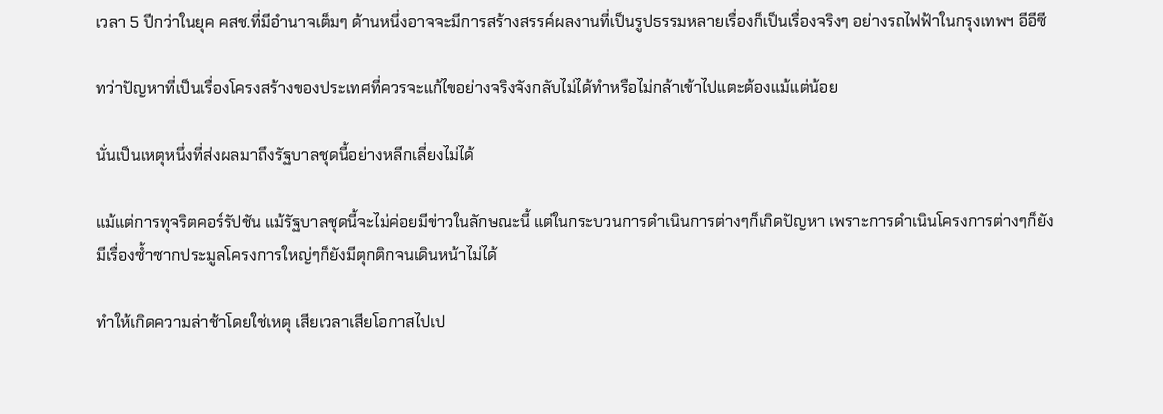เวลา 5 ปีกว่าในยุค คสช.ที่มีอำนาจเต็มๆ ด้านหนึ่งอาจจะมีการสร้างสรรค์ผลงานที่เป็นรูปธรรมหลายเรื่องก็เป็นเรื่องจริงๆ อย่างรถไฟฟ้าในกรุงเทพฯ อีอีซี

ทว่าปัญหาที่เป็นเรื่องโครงสร้างของประเทศที่ควรจะแก้ไขอย่างจริงจังกลับไม่ได้ทำหรือไม่กล้าเข้าไปแตะต้องแม้แต่น้อย

นั่นเป็นเหตุหนึ่งที่ส่งผลมาถึงรัฐบาลชุดนี้อย่างหลีกเลี่ยงไม่ได้

แม้แต่การทุจริตคอร์รัปชัน แม้รัฐบาลชุดนี้จะไม่ค่อยมีข่าวในลักษณะนี้ แต่ในกระบวนการดำเนินการต่างๆก็เกิดปัญหา เพราะการดำเนินโครงการต่างๆก็ยังมีเรื่องซ้ำซากประมูลโครงการใหญ่ๆก็ยังมีตุกติกจนเดินหน้าไม่ได้

ทำให้เกิดความล่าช้าโดยใช่เหตุ เสียเวลาเสียโอกาสไปเป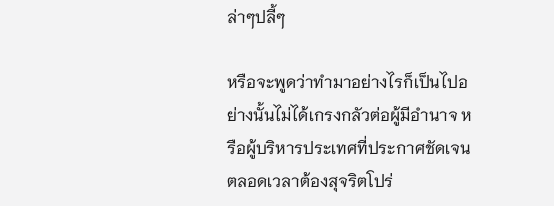ล่าๆปลี้ๆ

หรือจะพูดว่าทำมาอย่างไรก็เป็นไปอย่างนั้นไม่ได้เกรงกลัวต่อผู้มีอำนาจ หรือผู้บริหารประเทศที่ประกาศชัดเจนตลอดเวลาต้องสุจริตโปร่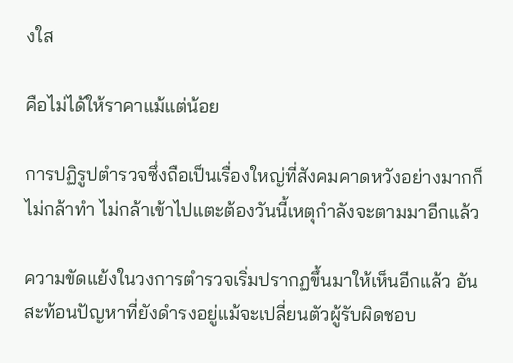งใส

คือไม่ได้ให้ราคาแม้แต่น้อย

การปฏิรูปตำรวจซึ่งถือเป็นเรื่องใหญ่ที่สังคมคาดหวังอย่างมากก็ไม่กล้าทำ ไม่กล้าเข้าไปแตะต้องวันนี้เหตุกำลังจะตามมาอีกแล้ว

ความขัดแย้งในวงการตำรวจเริ่มปรากฏขึ้นมาให้เห็นอีกแล้ว อันสะท้อนปัญหาที่ยังดำรงอยู่แม้จะเปลี่ยนตัวผู้รับผิดชอบ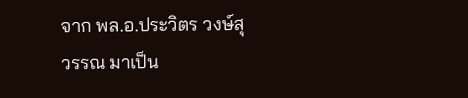จาก พล.อ.ประวิตร วงษ์สุวรรณ มาเป็น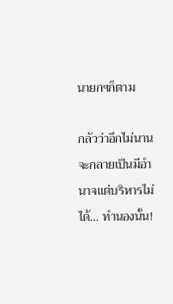นายกฯก็ตาม

กลัวว่าอีกไม่นานจะกลายเป็นมีอำนาจแต่บริหารไม่ได้... ทำนองนั้น!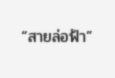“สายล่อฟ้า”